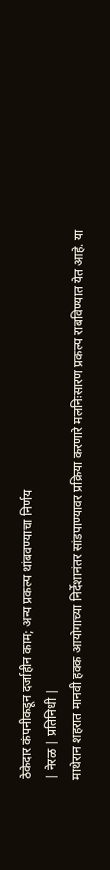ठेकेदार कंपनीकडून दर्जाहीन काम; अन्य प्रकल्प थांबवण्याचा निर्णय
| नेरळ | प्रतिनिधी |
माथेरान शहरात मानवी हक्क आयोगाच्या निर्देशानंतर सांडपाण्यावर प्रक्रिया करणारे मलनिःसारण प्रकल्प राबविण्यात येत आहे. या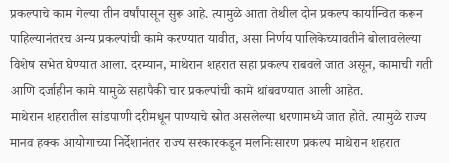प्रकल्पाचे काम गेल्या तीन वर्षांपासून सुरू आहे. त्यामुळे आता तेथील दोन प्रकल्प कार्यान्वित करून पाहिल्यानंतरच अन्य प्रकल्पांची कामे करण्यात यावीत, असा निर्णय पालिकेच्यावतीने बोलावलेल्या विशेष सभेत घेण्यात आला. दरम्यान, माथेरान शहरात सहा प्रकल्प राबवले जात असून, कामाची गती आणि दर्जाहीन कामे यामुळे सहापैकी चार प्रकल्पांची कामे थांबवण्यात आली आहेत.
माथेरान शहरातील सांडपाणी दरीमधून पाण्याचे स्रोत असलेल्या धरणामध्ये जात होते. त्यामुळे राज्य मानव हक्क आयोगाच्या निर्देशानंतर राज्य सरकारकडून मलनिःसारण प्रकल्प माथेरान शहरात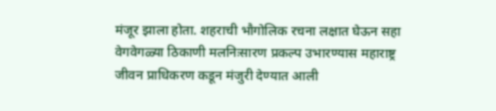मंजूर झाला होता. शहराची भौगोलिक रचना लक्षात घेऊन सहा वेगवेगळ्या ठिकाणी मलनिःसारण प्रकल्प उभारण्यास महाराष्ट्र जीवन प्राधिकरण कडून मंजुरी देण्यात आली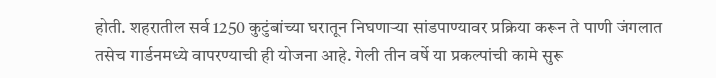होती. शहरातील सर्व 1250 कुटुंबांच्या घरातून निघणाऱ्या सांडपाण्यावर प्रक्रिया करून ते पाणी जंगलात तसेच गार्डनमध्ये वापरण्याची ही योजना आहे. गेली तीन वर्षे या प्रकल्पांची कामे सुरू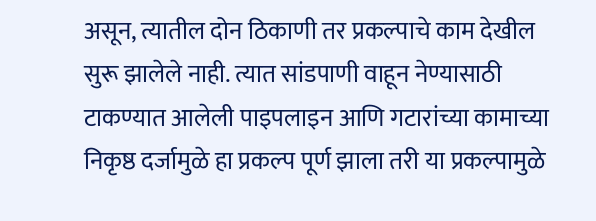असून, त्यातील दोन ठिकाणी तर प्रकल्पाचे काम देखील सुरू झालेले नाही. त्यात सांडपाणी वाहून नेण्यासाठी टाकण्यात आलेली पाइपलाइन आणि गटारांच्या कामाच्या निकृष्ठ दर्जामुळे हा प्रकल्प पूर्ण झाला तरी या प्रकल्पामुळे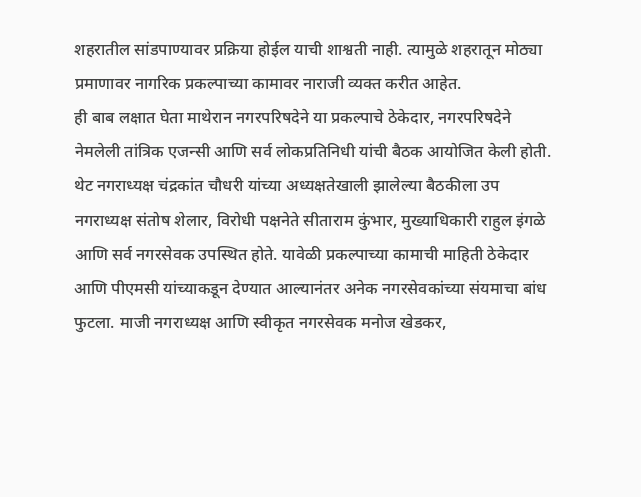शहरातील सांडपाण्यावर प्रक्रिया होईल याची शाश्वती नाही. त्यामुळे शहरातून मोठ्या प्रमाणावर नागरिक प्रकल्पाच्या कामावर नाराजी व्यक्त करीत आहेत.
ही बाब लक्षात घेता माथेरान नगरपरिषदेने या प्रकल्पाचे ठेकेदार, नगरपरिषदेने नेमलेली तांत्रिक एजन्सी आणि सर्व लोकप्रतिनिधी यांची बैठक आयोजित केली होती. थेट नगराध्यक्ष चंद्रकांत चौधरी यांच्या अध्यक्षतेखाली झालेल्या बैठकीला उप नगराध्यक्ष संतोष शेलार, विरोधी पक्षनेते सीताराम कुंभार, मुख्याधिकारी राहुल इंगळे आणि सर्व नगरसेवक उपस्थित होते. यावेळी प्रकल्पाच्या कामाची माहिती ठेकेदार आणि पीएमसी यांच्याकडून देण्यात आल्यानंतर अनेक नगरसेवकांच्या संयमाचा बांध फुटला. माजी नगराध्यक्ष आणि स्वीकृत नगरसेवक मनोज खेडकर,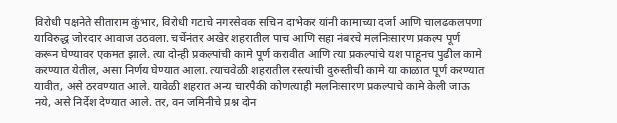विरोधी पक्षनेते सीताराम कुंभार, विरोधी गटाचे नगरसेवक सचिन दाभेकर यांनी कामाच्या दर्जा आणि चालढकलपणा याविरुद्ध जोरदार आवाज उठवला. चर्चेनंतर अखेर शहरातील पाच आणि सहा नंबरचे मलनिःसारण प्रकल्प पूर्ण करून घेण्यावर एकमत झाले. त्या दोन्ही प्रकल्पांची कामे पूर्ण करावीत आणि त्या प्रकल्पांचे यश पाहूनच पुढील कामे करण्यात येतील, असा निर्णय घेण्यात आला. त्याचवेळी शहरातील रस्त्यांची दुरुस्तीची कामे या काळात पूर्ण करण्यात यावीत, असे ठरवण्यात आले. यावेळी शहरात अन्य चारपैकी कोणत्याही मलनिःसारण प्रकल्पाचे कामे केली जाऊ नये, असे निर्देश देण्यात आले. तर, वन जमिनीचे प्रश्न दोन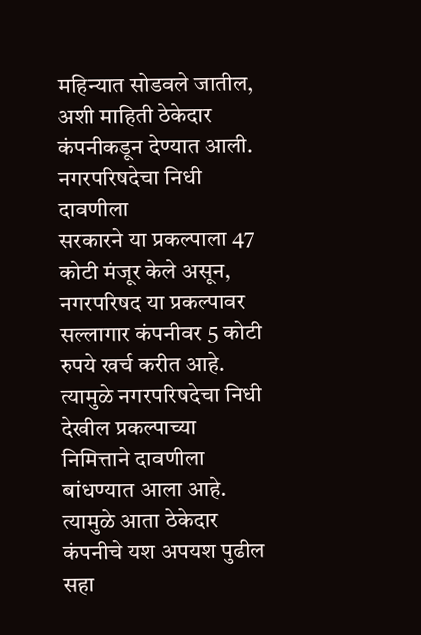महिन्यात सोडवले जातील, अशी माहिती ठेकेदार कंपनीकडून देण्यात आली.
नगरपरिषदेचा निधी दावणीला
सरकारने या प्रकल्पाला 47 कोटी मंजूर केले असून, नगरपरिषद या प्रकल्पावर सल्लागार कंपनीवर 5 कोटी रुपये खर्च करीत आहे. त्यामुळे नगरपरिषदेचा निधी देखील प्रकल्पाच्या निमित्ताने दावणीला बांधण्यात आला आहे. त्यामुळे आता ठेकेदार कंपनीचे यश अपयश पुढील सहा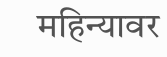महिन्यावर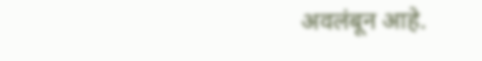अवलंबून आहे.